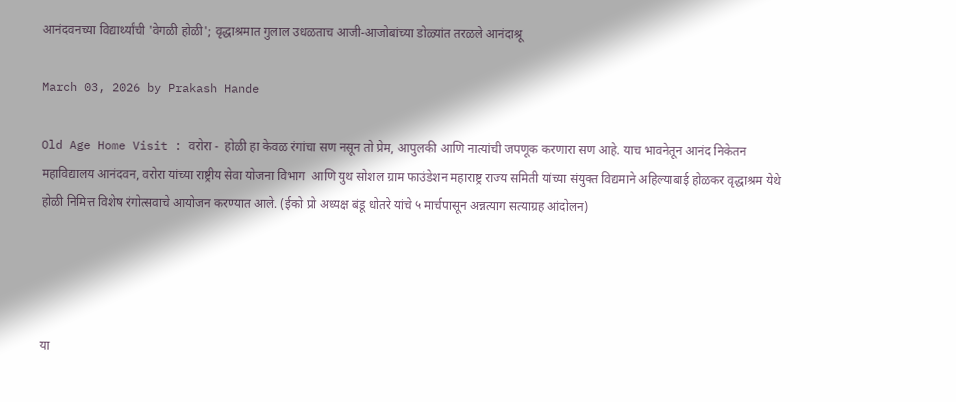आनंदवनच्या विद्यार्थ्यांची 'वेगळी होळी'; वृद्धाश्रमात गुलाल उधळताच आजी-आजोबांच्या डोळ्यांत तरळले आनंदाश्रू

March 03, 2026 by Prakash Hande

Old Age Home Visit : वरोरा -  होळी हा केवळ रंगांचा सण नसून तो प्रेम, आपुलकी आणि नात्यांची जपणूक करणारा सण आहे. याच भावनेतून आनंद निकेतन महाविद्यालय आनंदवन, वरोरा यांच्या राष्ट्रीय सेवा योजना विभाग  आणि युथ सोशल ग्राम फाउंडेशन महाराष्ट्र राज्य समिती यांच्या संयुक्त विद्यमाने अहिल्याबाई होळकर वृद्धाश्रम येथे होळी निमित्त विशेष रंगोत्सवाचे आयोजन करण्यात आले. (ईको प्रो अध्यक्ष बंडू धोतरे यांचे ५ मार्चपासून अन्नत्याग सत्याग्रह आंदोलन)




या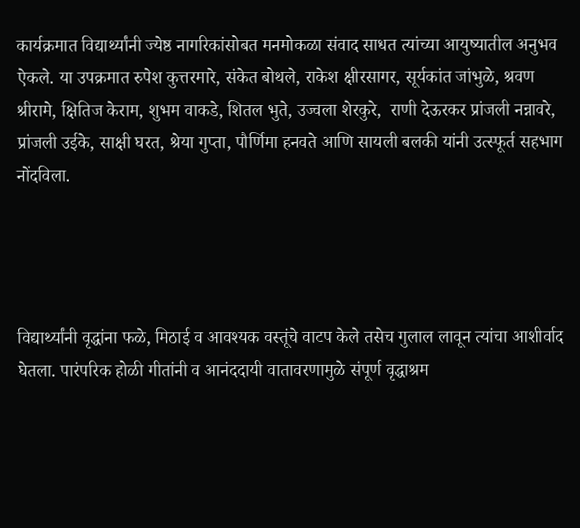कार्यक्रमात विद्यार्थ्यांनी ज्येष्ठ नागरिकांसोबत मनमोकळा संवाद साधत त्यांच्या आयुष्यातील अनुभव ऐकले. या उपक्रमात रुपेश कुत्तरमारे, संकेत बोथले, राकेश क्षीरसागर, सूर्यकांत जांभुळे, श्रवण श्रीरामे, क्षितिज केराम, शुभम वाकडे, शितल भुते, उज्वला शेरकुरे,  राणी देऊरकर प्रांजली नन्नावरे, प्रांजली उईके, साक्षी घरत, श्रेया गुप्ता, पौर्णिमा हनवते आणि सायली बलकी यांनी उत्स्फूर्त सहभाग नोंदविला.




विद्यार्थ्यांनी वृद्धांना फळे, मिठाई व आवश्यक वस्तूंचे वाटप केले तसेच गुलाल लावून त्यांचा आशीर्वाद घेतला. पारंपरिक होळी गीतांनी व आनंददायी वातावरणामुळे संपूर्ण वृद्धाश्रम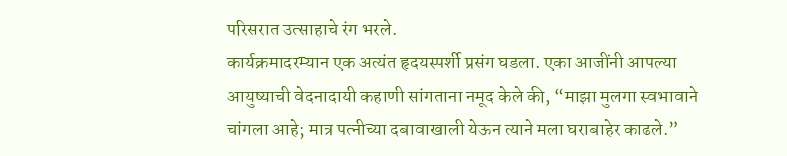परिसरात उत्साहाचे रंग भरले.
कार्यक्रमादरम्यान एक अत्यंत हृदयस्पर्शी प्रसंग घडला. एका आजींनी आपल्या आयुष्याची वेदनादायी कहाणी सांगताना नमूद केले की, “माझा मुलगा स्वभावाने चांगला आहे; मात्र पत्नीच्या दबावाखाली येऊन त्याने मला घराबाहेर काढले.”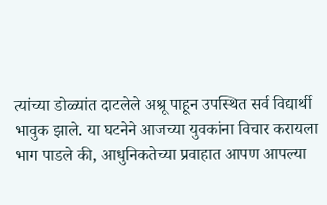त्यांच्या डोळ्यांत दाटलेले अश्रू पाहून उपस्थित सर्व विद्यार्थी भावुक झाले. या घटनेने आजच्या युवकांना विचार करायला भाग पाडले की, आधुनिकतेच्या प्रवाहात आपण आपल्या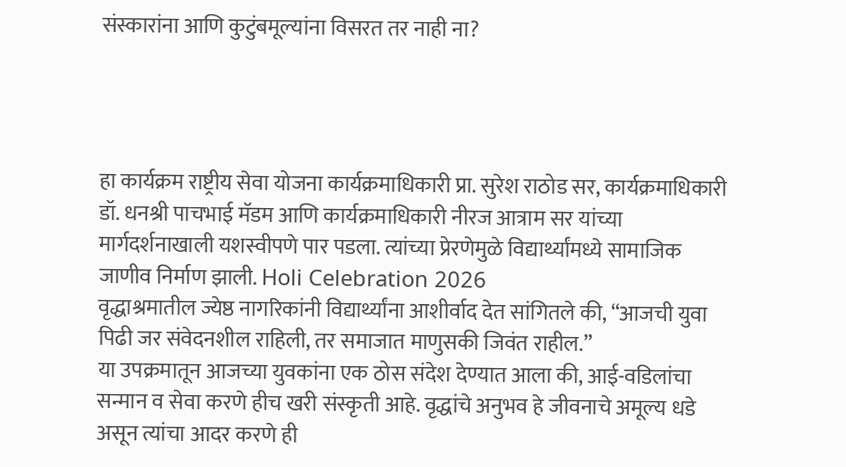संस्कारांना आणि कुटुंबमूल्यांना विसरत तर नाही ना?




हा कार्यक्रम राष्ट्रीय सेवा योजना कार्यक्रमाधिकारी प्रा. सुरेश राठोड सर, कार्यक्रमाधिकारी डॉ. धनश्री पाचभाई मॅडम आणि कार्यक्रमाधिकारी नीरज आत्राम सर यांच्या मार्गदर्शनाखाली यशस्वीपणे पार पडला. त्यांच्या प्रेरणेमुळे विद्यार्थ्यांमध्ये सामाजिक जाणीव निर्माण झाली. Holi Celebration 2026
वृद्धाश्रमातील ज्येष्ठ नागरिकांनी विद्यार्थ्यांना आशीर्वाद देत सांगितले की, “आजची युवा पिढी जर संवेदनशील राहिली, तर समाजात माणुसकी जिवंत राहील.”
या उपक्रमातून आजच्या युवकांना एक ठोस संदेश देण्यात आला की, आई-वडिलांचा सन्मान व सेवा करणे हीच खरी संस्कृती आहे. वृद्धांचे अनुभव हे जीवनाचे अमूल्य धडे असून त्यांचा आदर करणे ही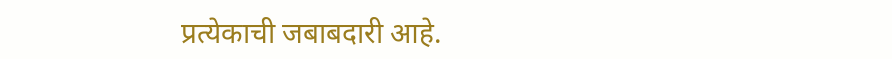प्रत्येकाची जबाबदारी आहे.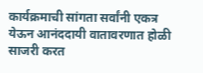कार्यक्रमाची सांगता सर्वांनी एकत्र येऊन आनंददायी वातावरणात होळी साजरी करत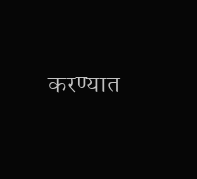करण्यात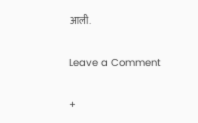आली.

Leave a Comment

+